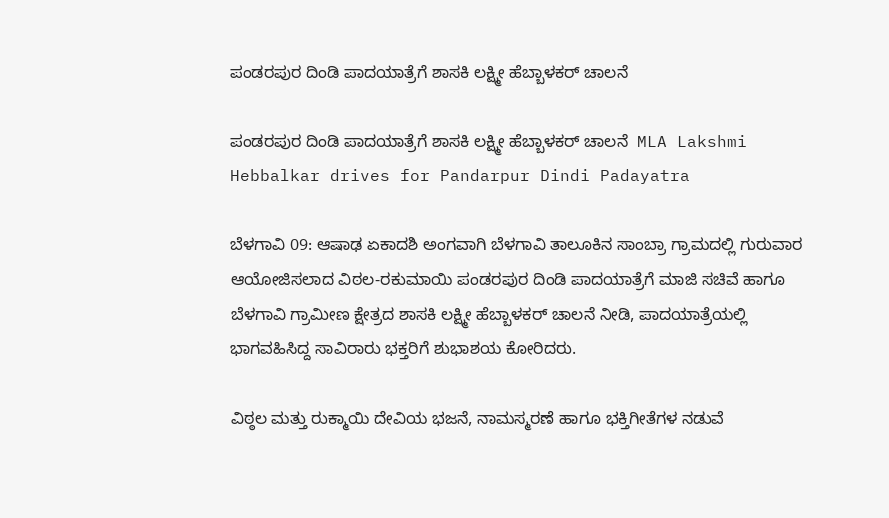ಪಂಡರಪುರ ದಿಂಡಿ ಪಾದಯಾತ್ರೆಗೆ ಶಾಸಕಿ ಲಕ್ಷ್ಮೀ ಹೆಬ್ಬಾಳಕರ್ ಚಾಲನೆ

ಪಂಡರಪುರ ದಿಂಡಿ ಪಾದಯಾತ್ರೆಗೆ ಶಾಸಕಿ ಲಕ್ಷ್ಮೀ ಹೆಬ್ಬಾಳಕರ್ ಚಾಲನೆ  MLA Lakshmi Hebbalkar drives for Pandarpur Dindi Padayatra

ಬೆಳಗಾವಿ 09: ಆಷಾಢ ಏಕಾದಶಿ ಅಂಗವಾಗಿ ಬೆಳಗಾವಿ ತಾಲೂಕಿನ ಸಾಂಬ್ರಾ ಗ್ರಾಮದಲ್ಲಿ ಗುರುವಾರ ಆಯೋಜಿಸಲಾದ ವಿಠಲ-ರಕುಮಾಯಿ ಪಂಡರಪುರ ದಿಂಡಿ ಪಾದಯಾತ್ರೆಗೆ ಮಾಜಿ ಸಚಿವೆ ಹಾಗೂ ಬೆಳಗಾವಿ ಗ್ರಾಮೀಣ ಕ್ಷೇತ್ರದ ಶಾಸಕಿ ಲಕ್ಷ್ಮೀ ಹೆಬ್ಬಾಳಕರ್ ಚಾಲನೆ ನೀಡಿ, ಪಾದಯಾತ್ರೆಯಲ್ಲಿ ಭಾಗವಹಿಸಿದ್ದ ಸಾವಿರಾರು ಭಕ್ತರಿಗೆ ಶುಭಾಶಯ ಕೋರಿದರು.

ವಿಠ್ಠಲ ಮತ್ತು ರುಕ್ಮಾಯಿ ದೇವಿಯ ಭಜನೆ, ನಾಮಸ್ಮರಣೆ ಹಾಗೂ ಭಕ್ತಿಗೀತೆಗಳ ನಡುವೆ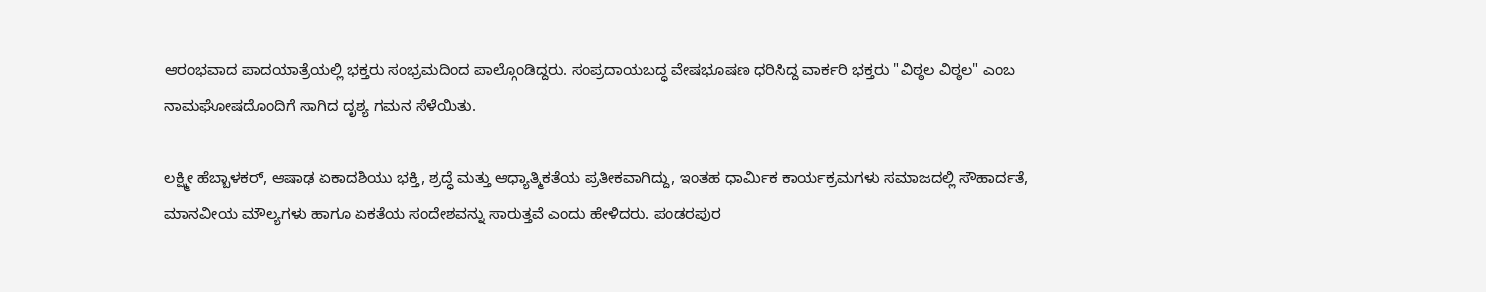ಆರಂಭವಾದ ಪಾದಯಾತ್ರೆಯಲ್ಲಿ ಭಕ್ತರು ಸಂಭ್ರಮದಿಂದ ಪಾಲ್ಗೊಂಡಿದ್ದರು. ಸಂಪ್ರದಾಯಬದ್ಧ ವೇಷಭೂಷಣ ಧರಿಸಿದ್ದ ವಾರ್ಕರಿ ಭಕ್ತರು "ವಿಠ್ಠಲ ವಿಠ್ಠಲ" ಎಂಬ ನಾಮಘೋಷದೊಂದಿಗೆ ಸಾಗಿದ ದೃಶ್ಯ ಗಮನ ಸೆಳೆಯಿತು.

ಲಕ್ಷ್ಮೀ ಹೆಬ್ಬಾಳಕರ್, ಆಷಾಢ ಏಕಾದಶಿಯು ಭಕ್ತಿ, ಶ್ರದ್ಧೆ ಮತ್ತು ಆಧ್ಯಾತ್ಮಿಕತೆಯ ಪ್ರತೀಕವಾಗಿದ್ದು, ಇಂತಹ ಧಾರ್ಮಿಕ ಕಾರ್ಯಕ್ರಮಗಳು ಸಮಾಜದಲ್ಲಿ ಸೌಹಾರ್ದತೆ, ಮಾನವೀಯ ಮೌಲ್ಯಗಳು ಹಾಗೂ ಏಕತೆಯ ಸಂದೇಶವನ್ನು ಸಾರುತ್ತವೆ ಎಂದು ಹೇಳಿದರು. ಪಂಡರಪುರ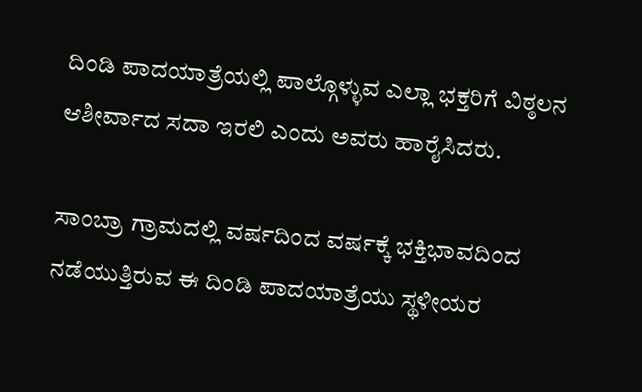ದಿಂಡಿ ಪಾದಯಾತ್ರೆಯಲ್ಲಿ ಪಾಲ್ಗೊಳ್ಳುವ ಎಲ್ಲಾ ಭಕ್ತರಿಗೆ ವಿಠ್ಠಲನ ಆಶೀರ್ವಾದ ಸದಾ ಇರಲಿ ಎಂದು ಅವರು ಹಾರೈಸಿದರು.

ಸಾಂಬ್ರಾ ಗ್ರಾಮದಲ್ಲಿ ವರ್ಷದಿಂದ ವರ್ಷಕ್ಕೆ ಭಕ್ತಿಭಾವದಿಂದ ನಡೆಯುತ್ತಿರುವ ಈ ದಿಂಡಿ ಪಾದಯಾತ್ರೆಯು ಸ್ಥಳೀಯರ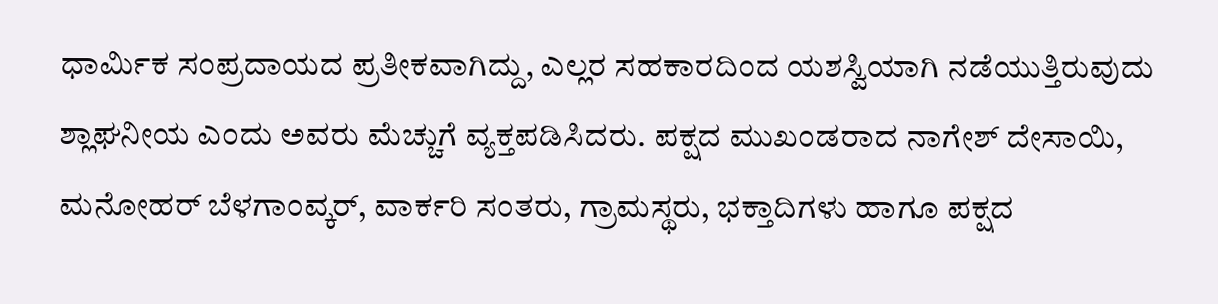ಧಾರ್ಮಿಕ ಸಂಪ್ರದಾಯದ ಪ್ರತೀಕವಾಗಿದ್ದು, ಎಲ್ಲರ ಸಹಕಾರದಿಂದ ಯಶಸ್ವಿಯಾಗಿ ನಡೆಯುತ್ತಿರುವುದು ಶ್ಲಾಘನೀಯ ಎಂದು ಅವರು ಮೆಚ್ಚುಗೆ ವ್ಯಕ್ತಪಡಿಸಿದರು. ಪಕ್ಷದ ಮುಖಂಡರಾದ ನಾಗೇಶ್ ದೇಸಾಯಿ, ಮನೋಹರ್ ಬೆಳಗಾಂವ್ಕರ್, ವಾರ್ಕರಿ ಸಂತರು, ಗ್ರಾಮಸ್ಥರು, ಭಕ್ತಾದಿಗಳು ಹಾಗೂ ಪಕ್ಷದ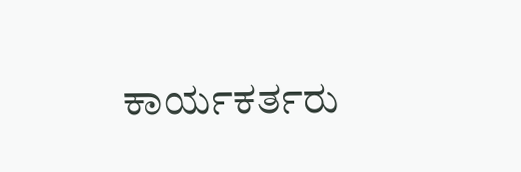ಕಾರ್ಯಕರ್ತರು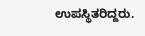ಉಪಸ್ಥಿತರಿದ್ದರು.